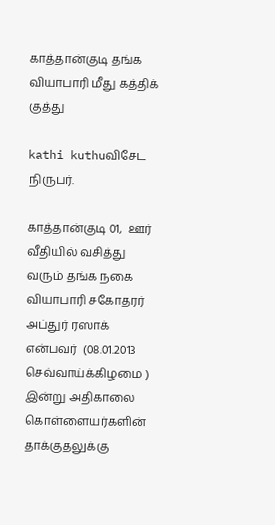காத்தான்குடி தங்க வியாபாரி மீது கத்திக் குத்து

kathi kuthuவிசேட நிருபர்.

காத்தான்குடி 01,  ஊர் வீதியில் வசித்து வரும் தங்க நகை வியாபாரி சகோதரர் அப்துர் ரஸாக் என்பவர்  (08.01.2013 செவ்வாய்க்கிழமை ) இன்று அதிகாலை கொள்ளையர்களின்  தாக்குதலுக்கு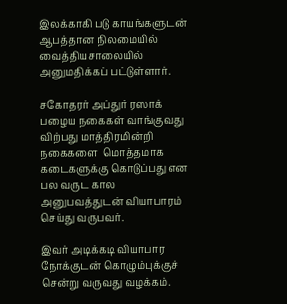இலக்காகி படு காயங்களுடன் ஆபத்தான நிலமையில் வைத்தியசாலையில் அனுமதிக்கப் பட்டுள்ளார்.

சகோதரர் அப்துர் ரஸாக் பழைய நகைகள் வாங்குவது விற்பது மாத்திரமின்றி  நகைகளை  மொத்தமாக கடைகளுக்கு கொடுப்பது என பல வருட கால அனுபவத்துடன் வியாபாரம் செய்து வருபவர்.

இவர் அடிக்கடி வியாபார நோக்குடன் கொழும்புக்குச் சென்று வருவது வழக்கம்.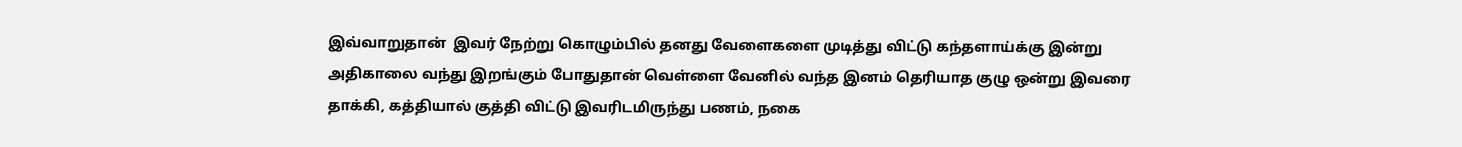இவ்வாறுதான்  இவர் நேற்று கொழும்பில் தனது வேளைகளை முடித்து விட்டு கந்தளாய்க்கு இன்று அதிகாலை வந்து இறங்கும் போதுதான் வெள்ளை வேனில் வந்த இனம் தெரியாத குழு ஒன்று இவரை தாக்கி, கத்தியால் குத்தி விட்டு இவரிடமிருந்து பணம், நகை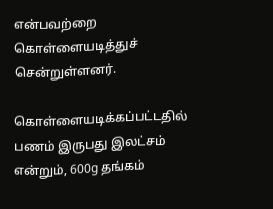என்பவற்றை கொள்ளையடித்துச் சென்றுள்ளனர்.

கொள்ளையடிக்கப்பட்டதில்  பணம் இருபது இலட்சம் என்றும், 600g தங்கம்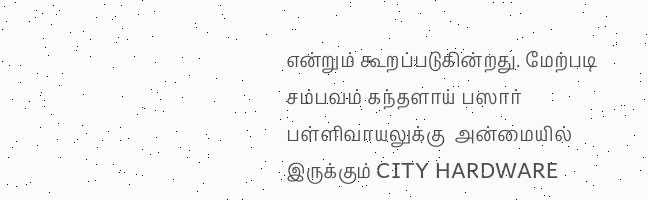என்றும் கூறப்படுகின்றது. மேற்படி சம்பவம் கந்தளாய் பஸார் பள்ளிவாயலுக்கு  அன்மையில் இருக்கும் CITY HARDWARE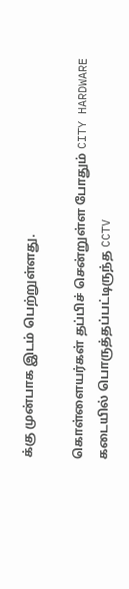க்கு முன்பாக இடம் பெற்றுள்ளது.

கொள்ளையர்கள் தப்பிச் சென்றுள்ள போதும் CITY HARDWARE கடையில் பொருத்தப்பட்டிருந்த CCTV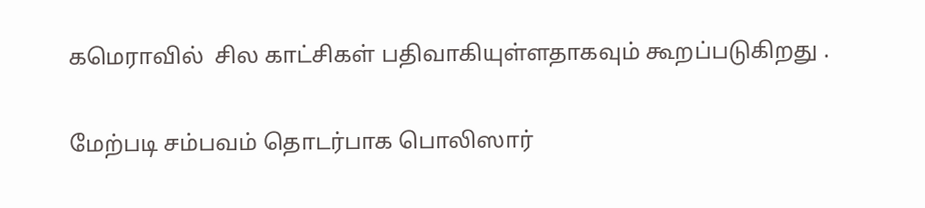கமெராவில்  சில காட்சிகள் பதிவாகியுள்ளதாகவும் கூறப்படுகிறது .

மேற்படி சம்பவம் தொடர்பாக பொலிஸார்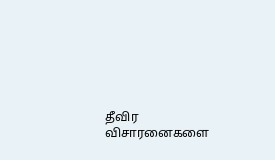தீவிர விசாரனைகளை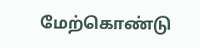மேற்கொண்டு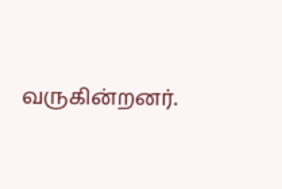வருகின்றனர்.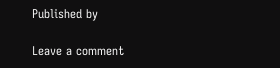Published by

Leave a comment